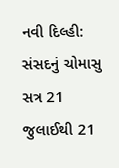નવી દિલ્હી: સંસદનું ચોમાસુ સત્ર 21 જુલાઈથી 21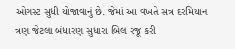ઓગસ્ટ સુધી યોજાવાનું છે. જેમાં આ વખતે સત્ર દરમિયાન ત્રણ જેટલા બંધારણ સુધારા બિલ રજૂ કરી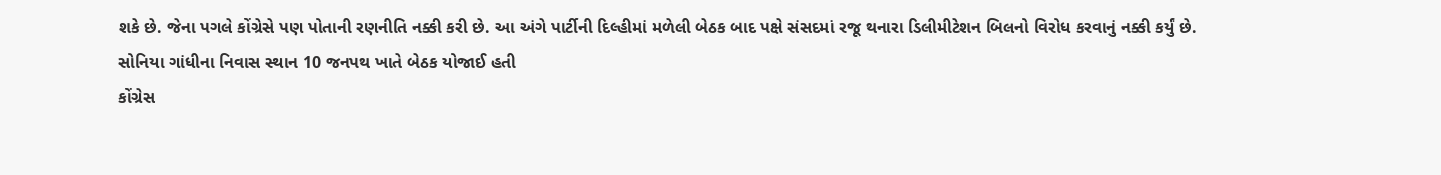શકે છે. જેના પગલે કોંગ્રેસે પણ પોતાની રણનીતિ નક્કી કરી છે. આ અંગે પાર્ટીની દિલ્હીમાં મળેલી બેઠક બાદ પક્ષે સંસદમાં રજૂ થનારા ડિલીમીટેશન બિલનો વિરોધ કરવાનું નક્કી કર્યું છે.
સોનિયા ગાંધીના નિવાસ સ્થાન 10 જનપથ ખાતે બેઠક યોજાઈ હતી
કોંગ્રેસ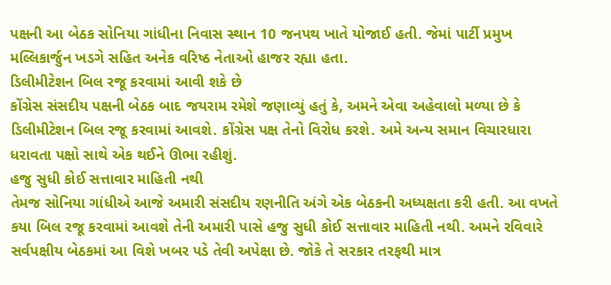પક્ષની આ બેઠક સોનિયા ગાંધીના નિવાસ સ્થાન 10 જનપથ ખાતે યોજાઈ હતી. જેમાં પાર્ટી પ્રમુખ મલ્લિકાર્જુન ખડગે સહિત અનેક વરિષ્ઠ નેતાઓ હાજર રહ્યા હતા.
ડિલીમીટેશન બિલ રજૂ કરવામાં આવી શકે છે
કોંગ્રેસ સંસદીય પક્ષની બેઠક બાદ જયરામ રમેશે જણાવ્યું હતું કે, અમને એવા અહેવાલો મળ્યા છે કે ડિલીમીટેશન બિલ રજૂ કરવામાં આવશે. કોંગ્રેસ પક્ષ તેનો વિરોધ કરશે. અમે અન્ય સમાન વિચારધારા ધરાવતા પક્ષો સાથે એક થઈને ઊભા રહીશું.
હજુ સુધી કોઈ સત્તાવાર માહિતી નથી
તેમજ સોનિયા ગાંધીએ આજે અમારી સંસદીય રણનીતિ અંગે એક બેઠકની અધ્યક્ષતા કરી હતી. આ વખતે કયા બિલ રજૂ કરવામાં આવશે તેની અમારી પાસે હજુ સુધી કોઈ સત્તાવાર માહિતી નથી. અમને રવિવારે સર્વપક્ષીય બેઠકમાં આ વિશે ખબર પડે તેવી અપેક્ષા છે. જોકે તે સરકાર તરફથી માત્ર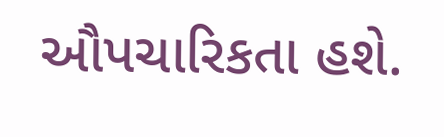ઔપચારિકતા હશે.